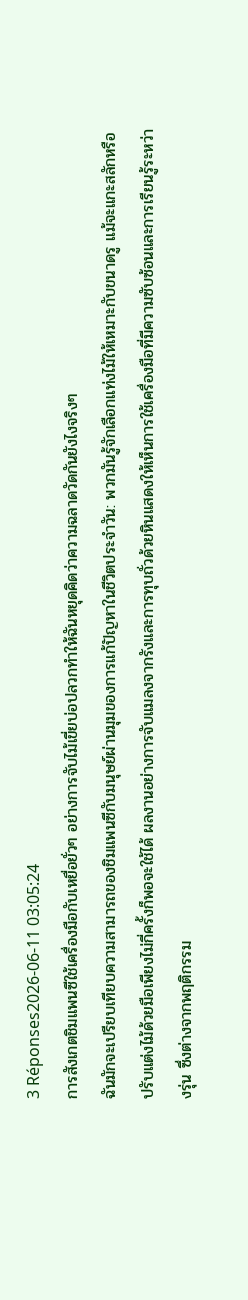3 Réponses2026-06-11 03:05:24
การสังเกตชิมแพนซีใช้เครื่องมือกับเหยื่อยั่วๆ อย่างการจับไม้เขี่ยบ่อปลวกทำให้ฉันหยุดคิดว่าความฉลาดวัดกันยังไงจริงๆ
ฉันมักจะเปรียบเทียบความสามารถของชิมแพนซีกับมนุษย์ผ่านมุมของการแก้ปัญหาในชีวิตประจำวัน: พวกมันรู้จักเลือกแท่งไม้ให้เหมาะกับขนาดรู แม้จะแกะสลักหรือปรับแต่งไม้ด้วยมือเพียงไม่กี่ครั้งก็พอจะใช้ได้ ผลงานอย่างการจับแมลงจากรังและการทุบถั่วด้วยหินแสดงให้เห็นการใช้เครื่องมือที่มีความซับซ้อนและการเรียนรู้ระหว่างรุ่น ซึ่งต่างจากพฤติกรรม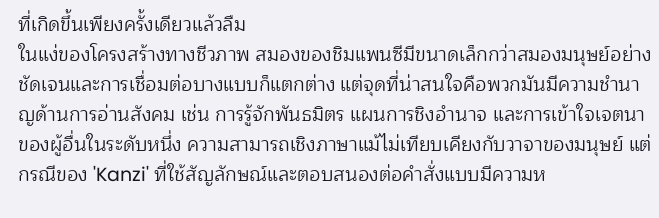ที่เกิดขึ้นเพียงครั้งเดียวแล้วลืม
ในแง่ของโครงสร้างทางชีวภาพ สมองของชิมแพนซีมีขนาดเล็กกว่าสมองมนุษย์อย่างชัดเจนและการเชื่อมต่อบางแบบก็แตกต่าง แต่จุดที่น่าสนใจคือพวกมันมีความชำนาญด้านการอ่านสังคม เช่น การรู้จักพันธมิตร แผนการชิงอำนาจ และการเข้าใจเจตนาของผู้อื่นในระดับหนึ่ง ความสามารถเชิงภาษาแม้ไม่เทียบเคียงกับวาจาของมนุษย์ แต่กรณีของ 'Kanzi' ที่ใช้สัญลักษณ์และตอบสนองต่อคำสั่งแบบมีความห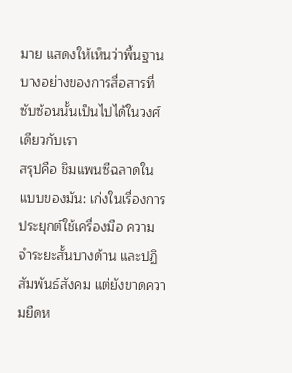มาย แสดงให้เห็นว่าพื้นฐานบางอย่างของการสื่อสารที่ซับซ้อนนั้นเป็นไปได้ในวงศ์เดียวกับเรา
สรุปคือ ชิมแพนซีฉลาดในแบบของมัน: เก่งในเรื่องการประยุกต์ใช้เครื่องมือ ความจำระยะสั้นบางด้าน และปฏิสัมพันธ์สังคม แต่ยังขาดความยืดห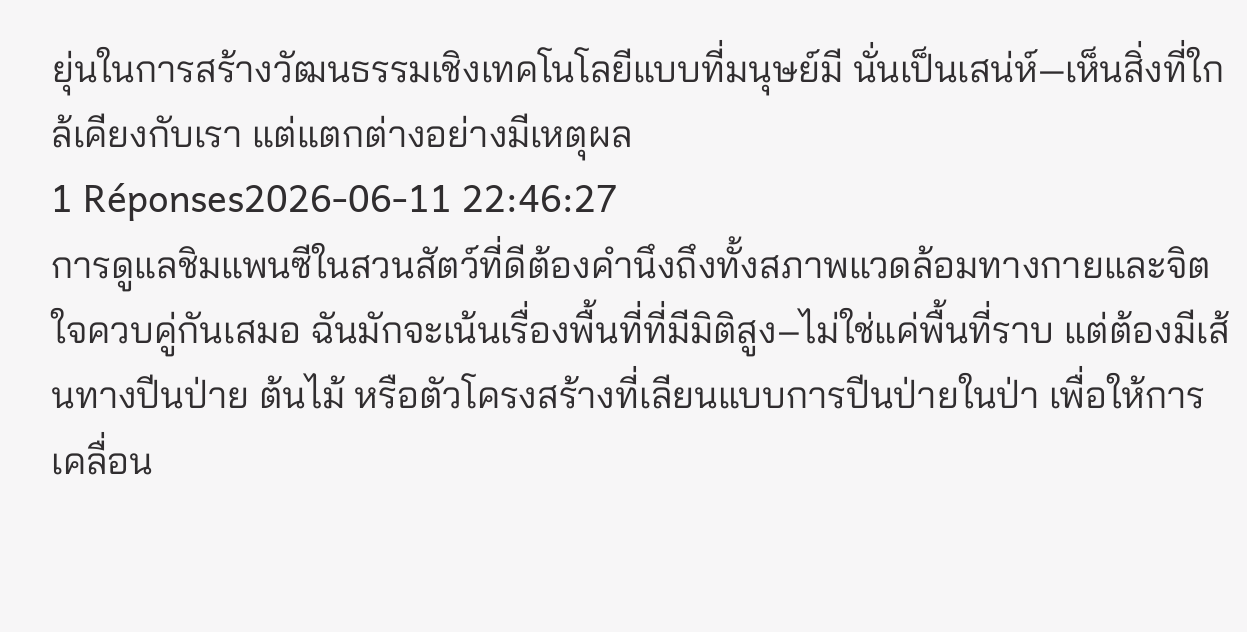ยุ่นในการสร้างวัฒนธรรมเชิงเทคโนโลยีแบบที่มนุษย์มี นั่นเป็นเสน่ห์—เห็นสิ่งที่ใกล้เคียงกับเรา แต่แตกต่างอย่างมีเหตุผล
1 Réponses2026-06-11 22:46:27
การดูแลชิมแพนซีในสวนสัตว์ที่ดีต้องคำนึงถึงทั้งสภาพแวดล้อมทางกายและจิตใจควบคู่กันเสมอ ฉันมักจะเน้นเรื่องพื้นที่ที่มีมิติสูง–ไม่ใช่แค่พื้นที่ราบ แต่ต้องมีเส้นทางปีนป่าย ต้นไม้ หรือตัวโครงสร้างที่เลียนแบบการปีนป่ายในป่า เพื่อให้การเคลื่อน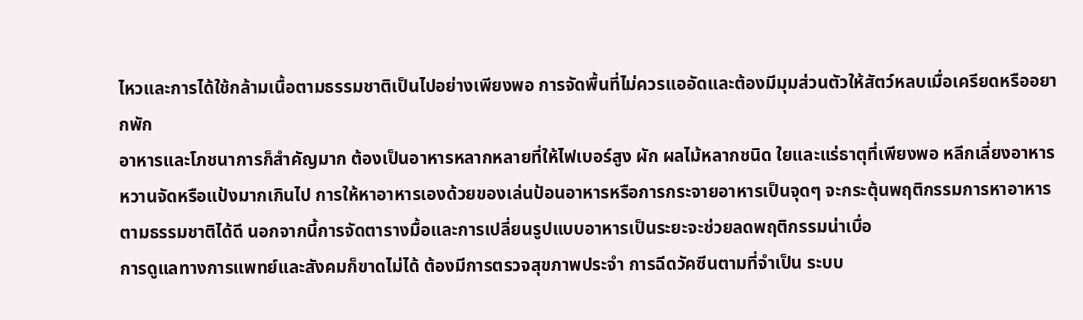ไหวและการได้ใช้กล้ามเนื้อตามธรรมชาติเป็นไปอย่างเพียงพอ การจัดพื้นที่ไม่ควรแออัดและต้องมีมุมส่วนตัวให้สัตว์หลบเมื่อเครียดหรืออยากพัก
อาหารและโภชนาการก็สำคัญมาก ต้องเป็นอาหารหลากหลายที่ให้ไฟเบอร์สูง ผัก ผลไม้หลากชนิด ใยและแร่ธาตุที่เพียงพอ หลีกเลี่ยงอาหารหวานจัดหรือแป้งมากเกินไป การให้หาอาหารเองด้วยของเล่นป้อนอาหารหรือการกระจายอาหารเป็นจุดๆ จะกระตุ้นพฤติกรรมการหาอาหารตามธรรมชาติได้ดี นอกจากนี้การจัดตารางมื้อและการเปลี่ยนรูปแบบอาหารเป็นระยะจะช่วยลดพฤติกรรมน่าเบื่อ
การดูแลทางการแพทย์และสังคมก็ขาดไม่ได้ ต้องมีการตรวจสุขภาพประจำ การฉีดวัคซีนตามที่จำเป็น ระบบ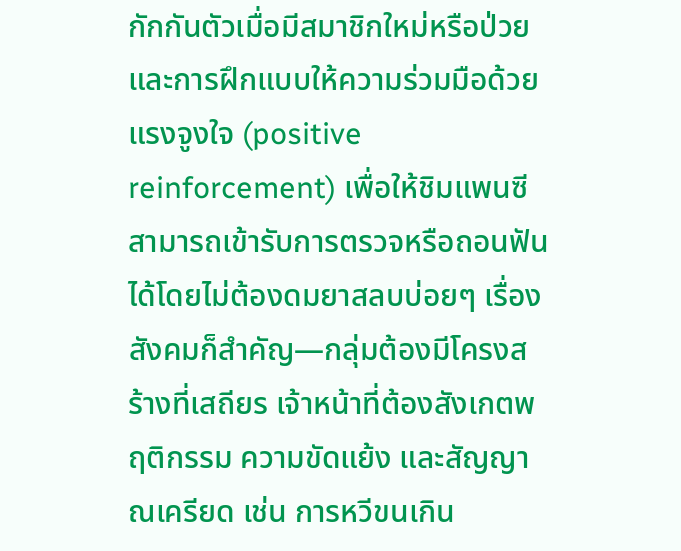กักกันตัวเมื่อมีสมาชิกใหม่หรือป่วย และการฝึกแบบให้ความร่วมมือด้วยแรงจูงใจ (positive reinforcement) เพื่อให้ชิมแพนซีสามารถเข้ารับการตรวจหรือถอนฟันได้โดยไม่ต้องดมยาสลบบ่อยๆ เรื่องสังคมก็สำคัญ—กลุ่มต้องมีโครงสร้างที่เสถียร เจ้าหน้าที่ต้องสังเกตพฤติกรรม ความขัดแย้ง และสัญญาณเครียด เช่น การหวีขนเกิน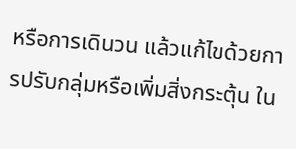หรือการเดินวน แล้วแก้ไขด้วยการปรับกลุ่มหรือเพิ่มสิ่งกระตุ้น ใน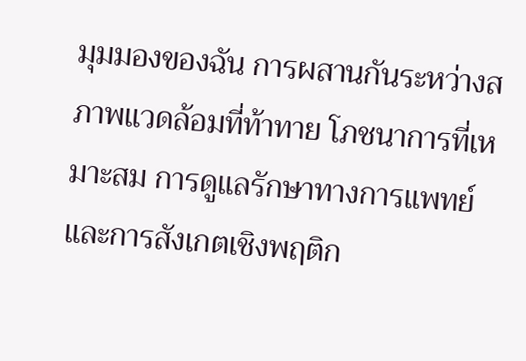มุมมองของฉัน การผสานกันระหว่างสภาพแวดล้อมที่ท้าทาย โภชนาการที่เหมาะสม การดูแลรักษาทางการแพทย์ และการสังเกตเชิงพฤติก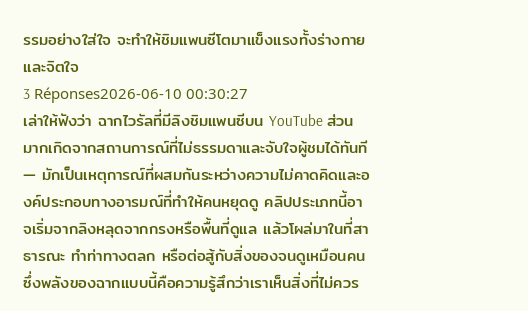รรมอย่างใส่ใจ จะทำให้ชิมแพนซีโตมาแข็งแรงทั้งร่างกายและจิตใจ
3 Réponses2026-06-10 00:30:27
เล่าให้ฟังว่า ฉากไวรัลที่มีลิงชิมแพนซีบน YouTube ส่วนมากเกิดจากสถานการณ์ที่ไม่ธรรมดาและจับใจผู้ชมได้ทันที — มักเป็นเหตุการณ์ที่ผสมกันระหว่างความไม่คาดคิดและองค์ประกอบทางอารมณ์ที่ทำให้คนหยุดดู คลิปประเภทนี้อาจเริ่มจากลิงหลุดจากกรงหรือพื้นที่ดูแล แล้วโผล่มาในที่สาธารณะ ทำท่าทางตลก หรือต่อสู้กับสิ่งของจนดูเหมือนคน ซึ่งพลังของฉากแบบนี้คือความรู้สึกว่าเราเห็นสิ่งที่ไม่ควร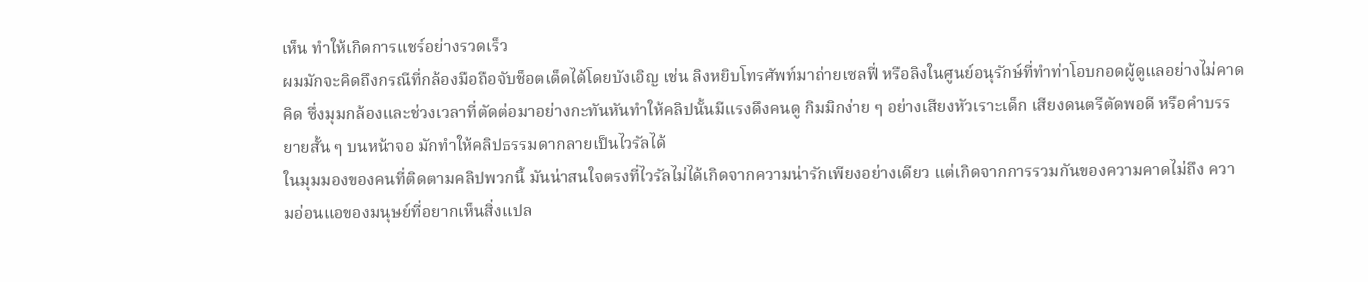เห็น ทำให้เกิดการแชร์อย่างรวดเร็ว
ผมมักจะคิดถึงกรณีที่กล้องมือถือจับช็อตเด็ดได้โดยบังเอิญ เช่น ลิงหยิบโทรศัพท์มาถ่ายเซลฟี่ หรือลิงในศูนย์อนุรักษ์ที่ทำท่าโอบกอดผู้ดูแลอย่างไม่คาดคิด ซึ่งมุมกล้องและช่วงเวลาที่ตัดต่อมาอย่างกะทันหันทำให้คลิปนั้นมีแรงดึงคนดู กิมมิกง่าย ๆ อย่างเสียงหัวเราะเด็ก เสียงดนตรีตัดพอดี หรือคำบรรยายสั้น ๆ บนหน้าจอ มักทำให้คลิปธรรมดากลายเป็นไวรัลได้
ในมุมมองของคนที่ติดตามคลิปพวกนี้ มันน่าสนใจตรงที่ไวรัลไม่ได้เกิดจากความน่ารักเพียงอย่างเดียว แต่เกิดจากการรวมกันของความคาดไม่ถึง ความอ่อนแอของมนุษย์ที่อยากเห็นสิ่งแปล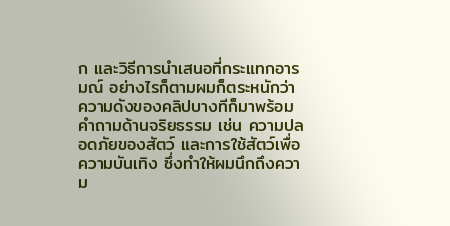ก และวิธีการนำเสนอที่กระแทกอารมณ์ อย่างไรก็ตามผมก็ตระหนักว่าความดังของคลิปบางทีก็มาพร้อมคำถามด้านจริยธรรม เช่น ความปลอดภัยของสัตว์ และการใช้สัตว์เพื่อความบันเทิง ซึ่งทำให้ผมนึกถึงความ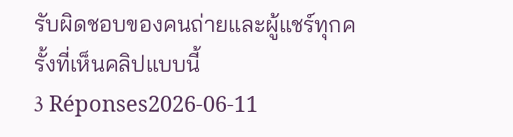รับผิดชอบของคนถ่ายและผู้แชร์ทุกครั้งที่เห็นคลิปแบบนี้
3 Réponses2026-06-11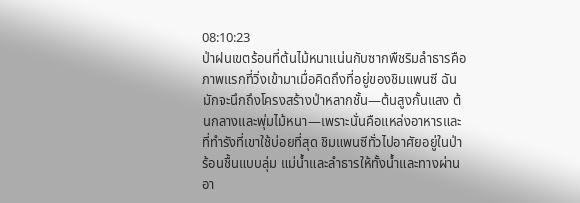08:10:23
ป่าฝนเขตร้อนที่ต้นไม้หนาแน่นกับซากพืชริมลำธารคือภาพแรกที่วิ่งเข้ามาเมื่อคิดถึงที่อยู่ของชิมแพนซี ฉันมักจะนึกถึงโครงสร้างป่าหลากชั้น—ต้นสูงกั้นแสง ต้นกลางและพุ่มไม้หนา—เพราะนั่นคือแหล่งอาหารและที่ทำรังที่เขาใช้บ่อยที่สุด ชิมแพนซีทั่วไปอาศัยอยู่ในป่าร้อนชื้นแบบลุ่ม แม่น้ำและลำธารให้ทั้งน้ำและทางผ่านอา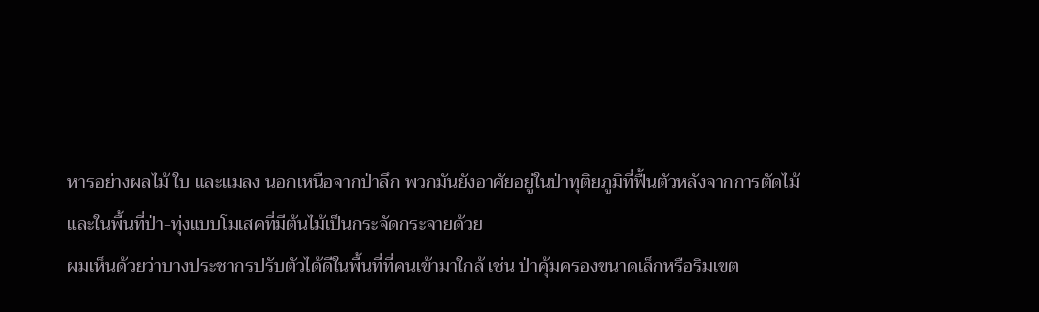หารอย่างผลไม้ ใบ และแมลง นอกเหนือจากป่าลึก พวกมันยังอาศัยอยู่ในป่าทุติยภูมิที่ฟื้นตัวหลังจากการตัดไม้และในพื้นที่ป่า-ทุ่งแบบโมเสคที่มีต้นไม้เป็นกระจัดกระจายด้วย
ผมเห็นด้วยว่าบางประชากรปรับตัวได้ดีในพื้นที่ที่คนเข้ามาใกล้ เช่น ป่าคุ้มครองขนาดเล็กหรือริมเขต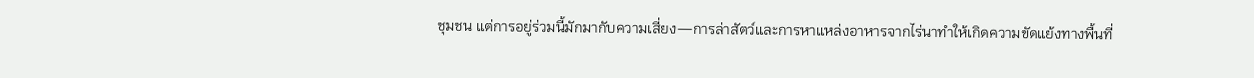ชุมชน แต่การอยู่ร่วมนี้มักมากับความเสี่ยง—การล่าสัตว์และการหาแหล่งอาหารจากไร่นาทำให้เกิดความขัดแย้งทางพื้นที่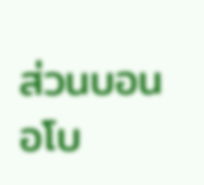ส่วนบอนอโบ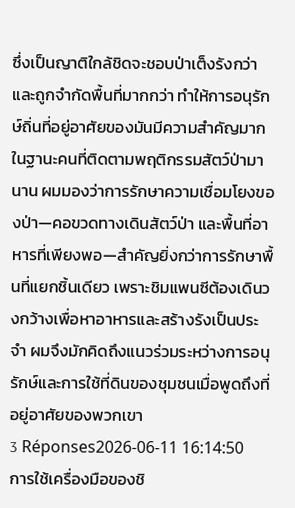ซึ่งเป็นญาติใกล้ชิดจะชอบป่าเต็งรังกว่าและถูกจำกัดพื้นที่มากกว่า ทำให้การอนุรักษ์ถิ่นที่อยู่อาศัยของมันมีความสำคัญมาก ในฐานะคนที่ติดตามพฤติกรรมสัตว์ป่ามานาน ผมมองว่าการรักษาความเชื่อมโยงของป่า—คอขวดทางเดินสัตว์ป่า และพื้นที่อาหารที่เพียงพอ—สำคัญยิ่งกว่าการรักษาพื้นที่แยกชิ้นเดียว เพราะชิมแพนซีต้องเดินวงกว้างเพื่อหาอาหารและสร้างรังเป็นประจำ ผมจึงมักคิดถึงแนวร่วมระหว่างการอนุรักษ์และการใช้ที่ดินของชุมชนเมื่อพูดถึงที่อยู่อาศัยของพวกเขา
3 Réponses2026-06-11 16:14:50
การใช้เครื่องมือของชิ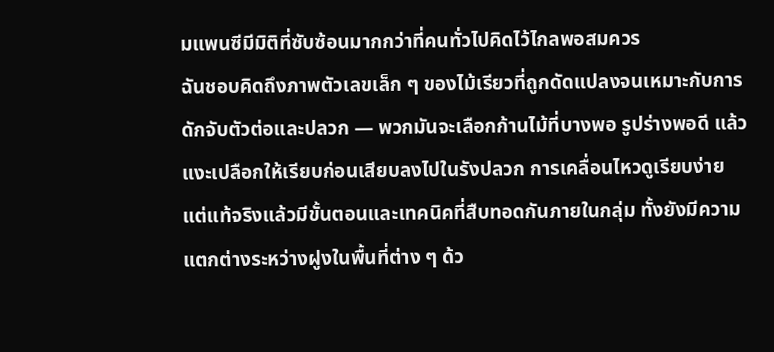มแพนซีมีมิติที่ซับซ้อนมากกว่าที่คนทั่วไปคิดไว้ไกลพอสมควร
ฉันชอบคิดถึงภาพตัวเลขเล็ก ๆ ของไม้เรียวที่ถูกดัดแปลงจนเหมาะกับการดักจับตัวต่อและปลวก — พวกมันจะเลือกก้านไม้ที่บางพอ รูปร่างพอดี แล้วแงะเปลือกให้เรียบก่อนเสียบลงไปในรังปลวก การเคลื่อนไหวดูเรียบง่ายแต่แท้จริงแล้วมีขั้นตอนและเทคนิคที่สืบทอดกันภายในกลุ่ม ทั้งยังมีความแตกต่างระหว่างฝูงในพื้นที่ต่าง ๆ ด้ว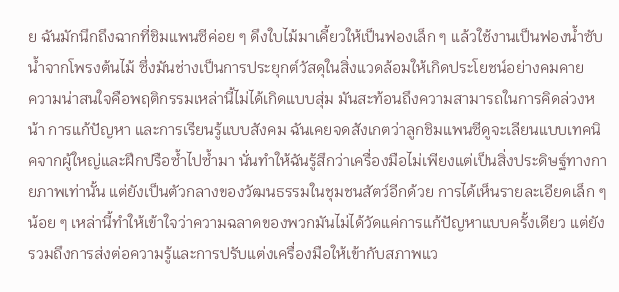ย ฉันมักนึกถึงฉากที่ชิมแพนซีค่อย ๆ ดึงใบไม้มาเคี้ยวให้เป็นฟองเล็ก ๆ แล้วใช้งานเป็นฟองน้ำซับน้ำจากโพรงต้นไม้ ซึ่งมันช่างเป็นการประยุกต์วัสดุในสิ่งแวดล้อมให้เกิดประโยชน์อย่างคมคาย
ความน่าสนใจคือพฤติกรรมเหล่านี้ไม่ได้เกิดแบบสุ่ม มันสะท้อนถึงความสามารถในการคิดล่วงหน้า การแก้ปัญหา และการเรียนรู้แบบสังคม ฉันเคยจดสังเกตว่าลูกชิมแพนซีดูจะเลียนแบบเทคนิคจากผู้ใหญ่และฝึกปรือซ้ำไปซ้ำมา นั่นทำให้ฉันรู้สึกว่าเครื่องมือไม่เพียงแต่เป็นสิ่งประดิษฐ์ทางกายภาพเท่านั้น แต่ยังเป็นตัวกลางของวัฒนธรรมในชุมชนสัตว์อีกด้วย การได้เห็นรายละเอียดเล็ก ๆ น้อย ๆ เหล่านี้ทำให้เข้าใจว่าความฉลาดของพวกมันไม่ได้วัดแค่การแก้ปัญหาแบบครั้งเดียว แต่ยังรวมถึงการส่งต่อความรู้และการปรับแต่งเครื่องมือให้เข้ากับสภาพแว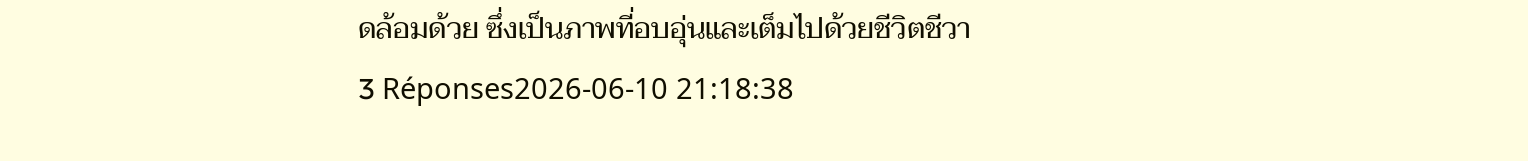ดล้อมด้วย ซึ่งเป็นภาพที่อบอุ่นและเต็มไปด้วยชีวิตชีวา
3 Réponses2026-06-10 21:18:38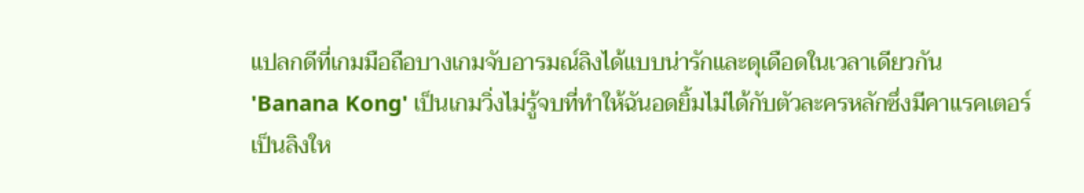แปลกดีที่เกมมือถือบางเกมจับอารมณ์ลิงได้แบบน่ารักและดุเดือดในเวลาเดียวกัน
'Banana Kong' เป็นเกมวิ่งไม่รู้จบที่ทำให้ฉันอดยิ้มไม่ได้กับตัวละครหลักซึ่งมีคาแรคเตอร์เป็นลิงให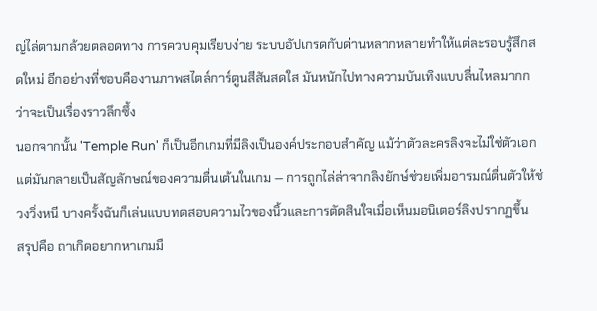ญ่ไล่ตามกล้วยตลอดทาง การควบคุมเรียบง่าย ระบบอัปเกรดกับด่านหลากหลายทำให้แต่ละรอบรู้สึกสดใหม่ อีกอย่างที่ชอบคืองานภาพสไตล์การ์ตูนสีสันสดใส มันหนักไปทางความบันเทิงแบบลื่นไหลมากกว่าจะเป็นเรื่องราวลึกซึ้ง
นอกจากนั้น 'Temple Run' ก็เป็นอีกเกมที่มีลิงเป็นองค์ประกอบสำคัญ แม้ว่าตัวละครลิงจะไม่ใช่ตัวเอก แต่มันกลายเป็นสัญลักษณ์ของความตื่นเต้นในเกม — การถูกไล่ล่าจากลิงยักษ์ช่วยเพิ่มอารมณ์ตื่นตัวให้ช่วงวิ่งหนี บางครั้งฉันก็เล่นแบบทดสอบความไวของนิ้วและการตัดสินใจเมื่อเห็นมอนิเตอร์ลิงปรากฏขึ้น
สรุปคือ ถาเกิดอยากหาเกมมื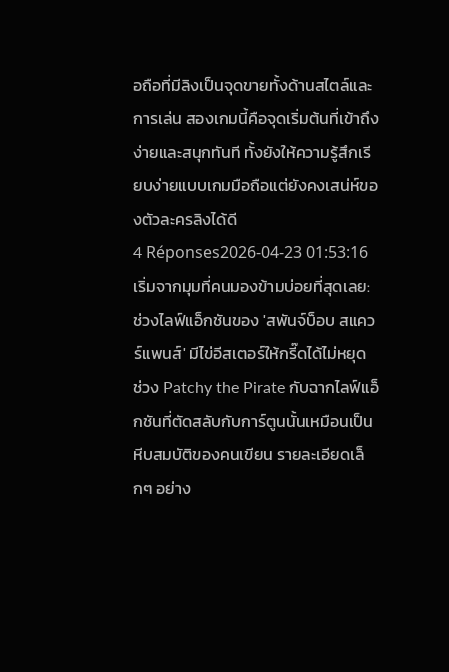อถือที่มีลิงเป็นจุดขายทั้งด้านสไตล์และการเล่น สองเกมนี้คือจุดเริ่มต้นที่เข้าถึงง่ายและสนุกทันที ทั้งยังให้ความรู้สึกเรียบง่ายแบบเกมมือถือแต่ยังคงเสน่ห์ของตัวละครลิงได้ดี
4 Réponses2026-04-23 01:53:16
เริ่มจากมุมที่คนมองข้ามบ่อยที่สุดเลย: ช่วงไลฟ์แอ็กชันของ 'สพันจ์บ็อบ สแควร์แพนส์' มีไข่อีสเตอร์ให้กรี๊ดได้ไม่หยุด
ช่วง Patchy the Pirate กับฉากไลฟ์แอ็กชันที่ตัดสลับกับการ์ตูนนั้นเหมือนเป็นหีบสมบัติของคนเขียน รายละเอียดเล็กๆ อย่าง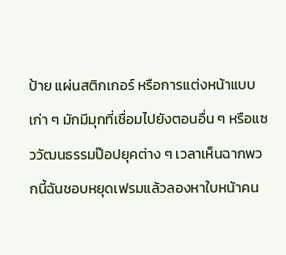ป้าย แผ่นสติกเกอร์ หรือการแต่งหน้าแบบเก่า ๆ มักมีมุกที่เชื่อมไปยังตอนอื่น ๆ หรือแซววัฒนธรรมป๊อปยุคต่าง ๆ เวลาเห็นฉากพวกนี้ฉันชอบหยุดเฟรมแล้วลองหาใบหน้าคน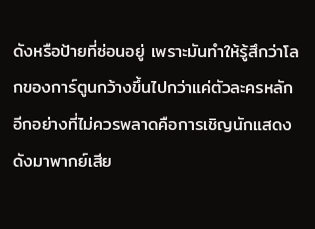ดังหรือป้ายที่ซ่อนอยู่ เพราะมันทำให้รู้สึกว่าโลกของการ์ตูนกว้างขึ้นไปกว่าแค่ตัวละครหลัก
อีกอย่างที่ไม่ควรพลาดคือการเชิญนักแสดงดังมาพากย์เสีย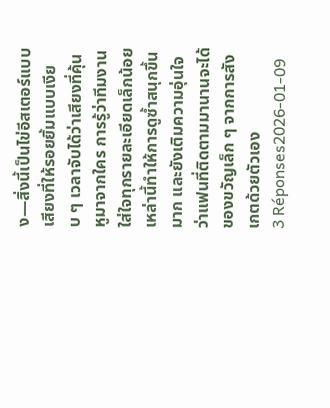ง—สิ่งนี้เป็นไข่อีสเตอร์แบบเสียงที่ให้รอยยิ้มแบบเงียบ ๆ เวลาจับได้ว่าเสียงที่คุ้นหูมาจากใคร การรู้ว่าทีมงานใส่ใจทุกรายละเอียดเล็กน้อยเหล่านี้ทำให้การดูซ้ำสนุกขึ้นมาก และยังเติมความอุ่นใจว่าแฟนที่ติดตามมานานจะได้ของขวัญเล็ก ๆ จากการสังเกตด้วยตัวเอง
3 Réponses2026-01-09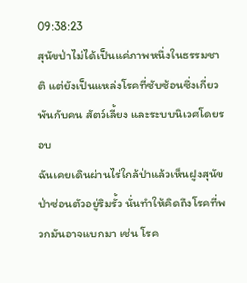09:38:23
สุนัขป่าไม่ได้เป็นแค่ภาพหนึ่งในธรรมชาติ แต่ยังเป็นแหล่งโรคที่ซับซ้อนซึ่งเกี่ยวพันกับคน สัตว์เลี้ยง และระบบนิเวศโดยรอบ
ฉันเคยเดินผ่านไร่ใกล้ป่าแล้วเห็นฝูงสุนัขป่าซ่อนตัวอยู่ริมรั้ว นั่นทำให้คิดถึงโรคที่พวกมันอาจแบกมา เช่น โรค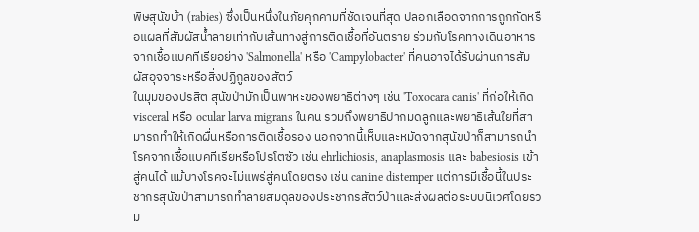พิษสุนัขบ้า (rabies) ซึ่งเป็นหนึ่งในภัยคุกคามที่ชัดเจนที่สุด ปลอกเลือดจากการถูกกัดหรือแผลที่สัมผัสน้ำลายเท่ากับเส้นทางสู่การติดเชื้อที่อันตราย ร่วมกับโรคทางเดินอาหารจากเชื้อแบคทีเรียอย่าง 'Salmonella' หรือ 'Campylobacter' ที่คนอาจได้รับผ่านการสัมผัสอุจจาระหรือสิ่งปฏิกูลของสัตว์
ในมุมของปรสิต สุนัขป่ามักเป็นพาหะของพยาธิต่างๆ เช่น 'Toxocara canis' ที่ก่อให้เกิด visceral หรือ ocular larva migrans ในคน รวมถึงพยาธิปากมดลูกและพยาธิเส้นใยที่สามารถทำให้เกิดผื่นหรือการติดเชื้อรอง นอกจากนี้เห็บและหมัดจากสุนัขป่าก็สามารถนำโรคจากเชื้อแบคทีเรียหรือโปรโตซัว เช่น ehrlichiosis, anaplasmosis และ babesiosis เข้าสู่คนได้ แม้บางโรคจะไม่แพร่สู่คนโดยตรง เช่น canine distemper แต่การมีเชื้อนี้ในประชากรสุนัขป่าสามารถทำลายสมดุลของประชากรสัตว์ป่าและส่งผลต่อระบบนิเวศโดยรวม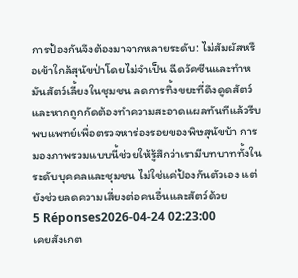การป้องกันจึงต้องมาจากหลายระดับ: ไม่สัมผัสหรือเข้าใกล้สุนัขป่าโดยไม่จำเป็น ฉีดวัคซีนและทำหมันสัตว์เลี้ยงในชุมชน ลดการทิ้งขยะที่ดึงดูดสัตว์ และหากถูกกัดต้องทำความสะอาดแผลทันทีแล้วรีบพบแพทย์เพื่อตรวจหาร่องรอยของพิษสุนัขบ้า การมองภาพรวมแบบนี้ช่วยให้รู้สึกว่าเรามีบทบาททั้งในระดับบุคคลและชุมชน ไม่ใช่แค่ป้องกันตัวเอง แต่ยังช่วยลดความเสี่ยงต่อคนอื่นและสัตว์ด้วย
5 Réponses2026-04-24 02:23:00
เคยสังเกต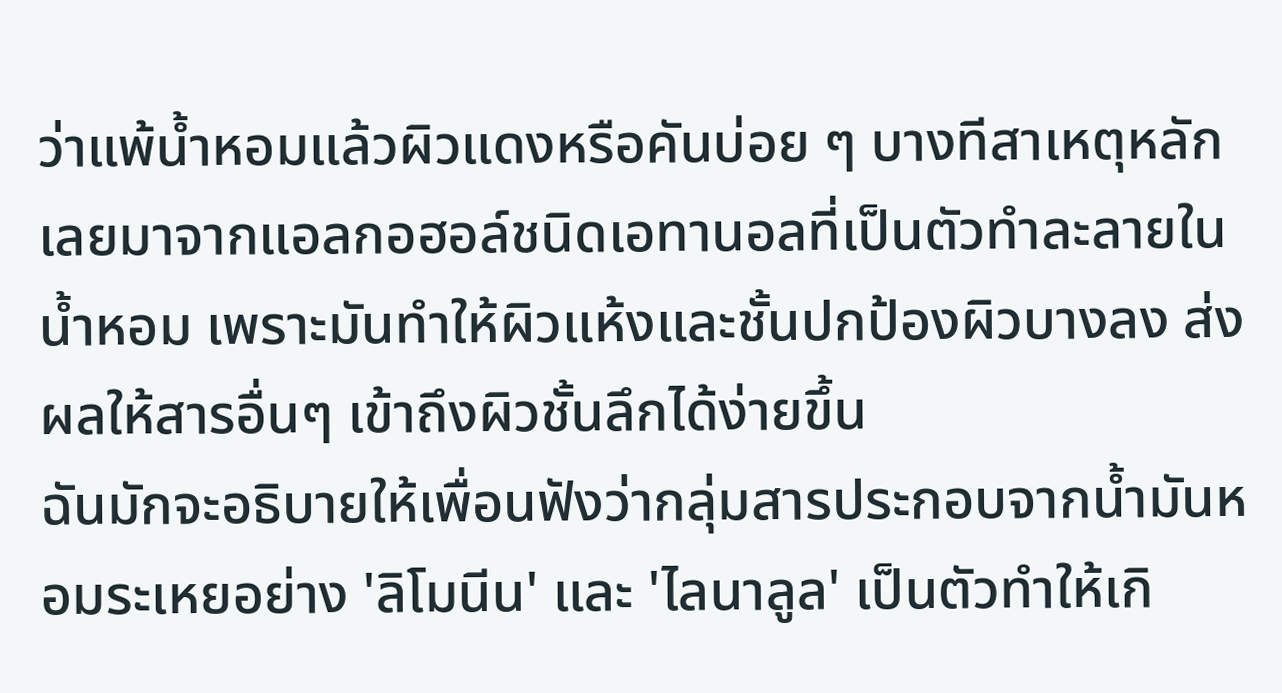ว่าแพ้น้ำหอมแล้วผิวแดงหรือคันบ่อย ๆ บางทีสาเหตุหลักเลยมาจากแอลกอฮอล์ชนิดเอทานอลที่เป็นตัวทำละลายในน้ำหอม เพราะมันทำให้ผิวแห้งและชั้นปกป้องผิวบางลง ส่งผลให้สารอื่นๆ เข้าถึงผิวชั้นลึกได้ง่ายขึ้น
ฉันมักจะอธิบายให้เพื่อนฟังว่ากลุ่มสารประกอบจากน้ำมันหอมระเหยอย่าง 'ลิโมนีน' และ 'ไลนาลูล' เป็นตัวทำให้เกิ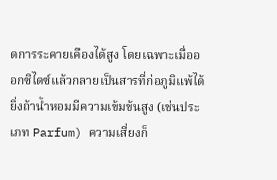ดการระคายเคืองได้สูง โดยเฉพาะเมื่อออกซิไดซ์แล้วกลายเป็นสารที่ก่อภูมิแพ้ได้ ยิ่งถ้าน้ำหอมมีความเข้มข้นสูง (เช่นประเภท Parfum) ความเสี่ยงก็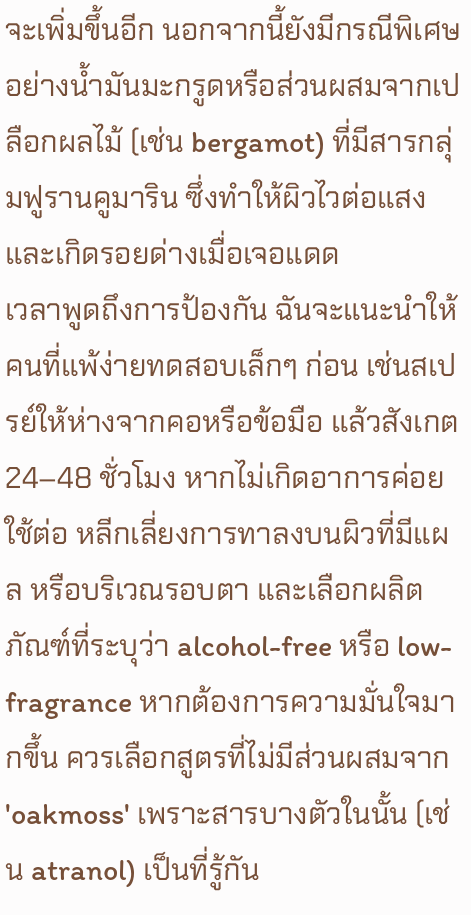จะเพิ่มขึ้นอีก นอกจากนี้ยังมีกรณีพิเศษอย่างน้ำมันมะกรูดหรือส่วนผสมจากเปลือกผลไม้ (เช่น bergamot) ที่มีสารกลุ่มฟูรานคูมาริน ซึ่งทำให้ผิวไวต่อแสงและเกิดรอยด่างเมื่อเจอแดด
เวลาพูดถึงการป้องกัน ฉันจะแนะนำให้คนที่แพ้ง่ายทดสอบเล็กๆ ก่อน เช่นสเปรย์ให้ห่างจากคอหรือข้อมือ แล้วสังเกต 24–48 ชั่วโมง หากไม่เกิดอาการค่อยใช้ต่อ หลีกเลี่ยงการทาลงบนผิวที่มีแผล หรือบริเวณรอบตา และเลือกผลิตภัณฑ์ที่ระบุว่า alcohol-free หรือ low-fragrance หากต้องการความมั่นใจมากขึ้น ควรเลือกสูตรที่ไม่มีส่วนผสมจาก 'oakmoss' เพราะสารบางตัวในนั้น (เช่น atranol) เป็นที่รู้กัน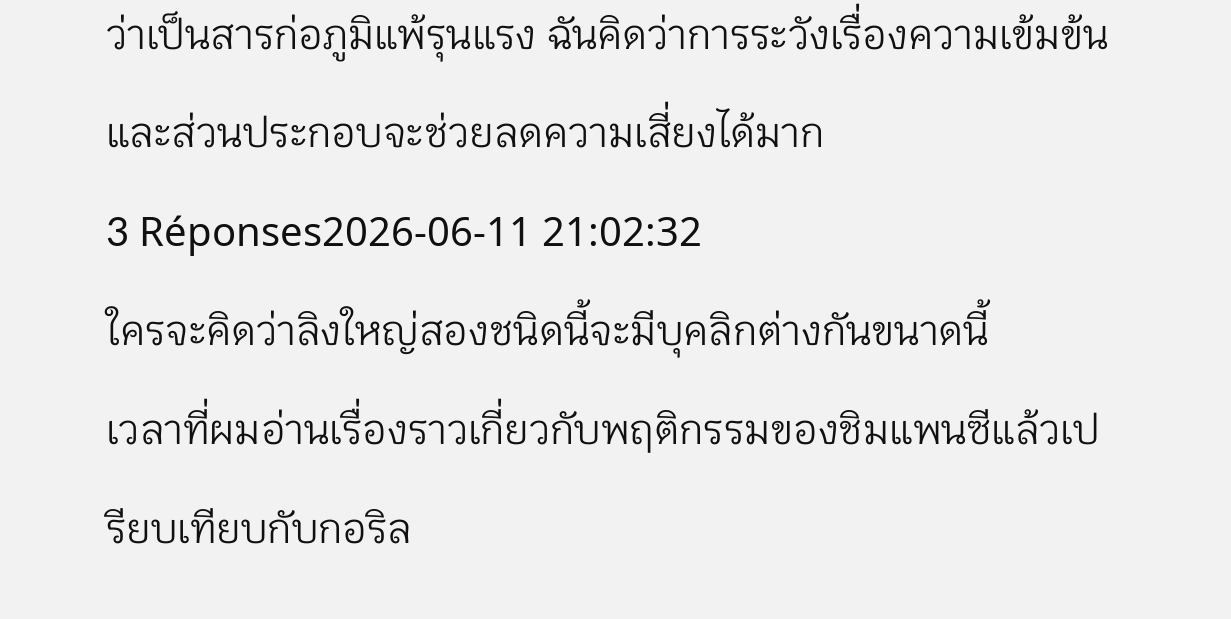ว่าเป็นสารก่อภูมิแพ้รุนแรง ฉันคิดว่าการระวังเรื่องความเข้มข้นและส่วนประกอบจะช่วยลดความเสี่ยงได้มาก
3 Réponses2026-06-11 21:02:32
ใครจะคิดว่าลิงใหญ่สองชนิดนี้จะมีบุคลิกต่างกันขนาดนี้
เวลาที่ผมอ่านเรื่องราวเกี่ยวกับพฤติกรรมของชิมแพนซีแล้วเปรียบเทียบกับกอริล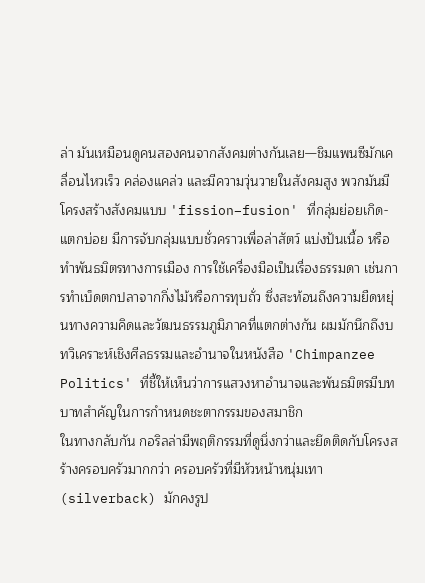ล่า มันเหมือนดูคนสองคนจากสังคมต่างกันเลย—ชิมแพนซีมักเคลื่อนไหวเร็ว คล่องแคล่ว และมีความวุ่นวายในสังคมสูง พวกมันมีโครงสร้างสังคมแบบ 'fission–fusion' ที่กลุ่มย่อยเกิด-แตกบ่อย มีการจับกลุ่มแบบชั่วคราวเพื่อล่าสัตว์ แบ่งปันเนื้อ หรือทำพันธมิตรทางการเมือง การใช้เครื่องมือเป็นเรื่องธรรมดา เช่นการทำเบ็ดตกปลาจากกิ่งไม้หรือการทุบถั่ว ซึ่งสะท้อนถึงความยืดหยุ่นทางความคิดและวัฒนธรรมภูมิภาคที่แตกต่างกัน ผมมักนึกถึงบทวิเคราะห์เชิงศีลธรรมและอำนาจในหนังสือ 'Chimpanzee Politics' ที่ชี้ให้เห็นว่าการแสวงหาอำนาจและพันธมิตรมีบทบาทสำคัญในการกำหนดชะตากรรมของสมาชิก
ในทางกลับกัน กอริลล่ามีพฤติกรรมที่ดูนิ่งกว่าและยึดติดกับโครงสร้างครอบครัวมากกว่า ครอบครัวที่มีหัวหน้าหนุ่มเทา (silverback) มักคงรูป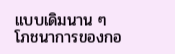แบบเดิมนาน ๆ โภชนาการของกอ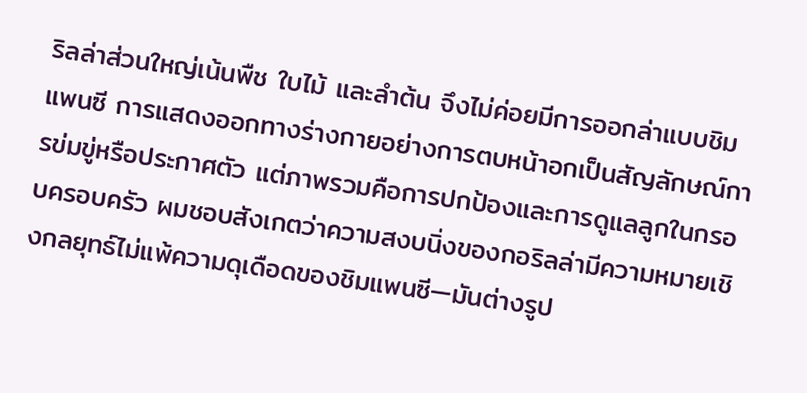ริลล่าส่วนใหญ่เน้นพืช ใบไม้ และลำต้น จึงไม่ค่อยมีการออกล่าแบบชิมแพนซี การแสดงออกทางร่างกายอย่างการตบหน้าอกเป็นสัญลักษณ์การข่มขู่หรือประกาศตัว แต่ภาพรวมคือการปกป้องและการดูแลลูกในกรอบครอบครัว ผมชอบสังเกตว่าความสงบนิ่งของกอริลล่ามีความหมายเชิงกลยุทธ์ไม่แพ้ความดุเดือดของชิมแพนซี—มันต่างรูป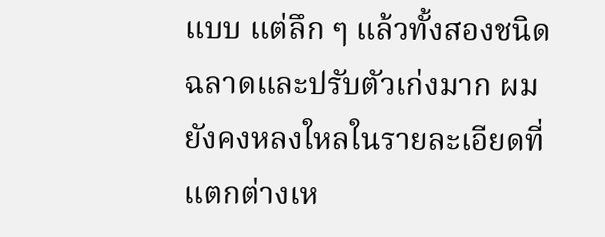แบบ แต่ลึก ๆ แล้วทั้งสองชนิดฉลาดและปรับตัวเก่งมาก ผมยังคงหลงใหลในรายละเอียดที่แตกต่างเห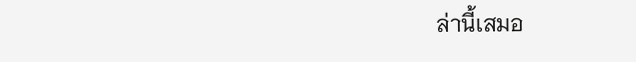ล่านี้เสมอ